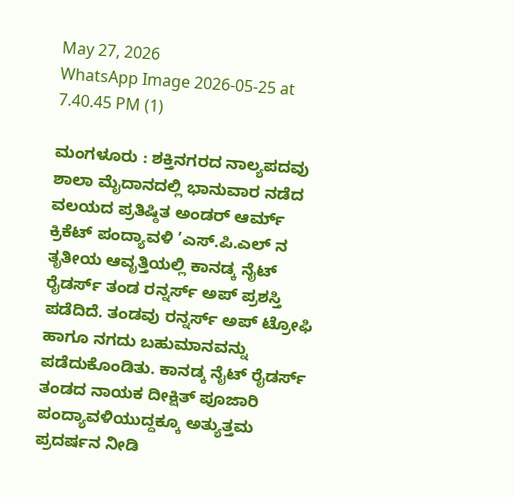May 27, 2026
WhatsApp Image 2026-05-25 at 7.40.45 PM (1)

ಮಂಗಳೂರು : ಶಕ್ತಿನಗರದ ನಾಲ್ಯಪದವು ಶಾಲಾ ಮೈದಾನದಲ್ಲಿ ಭಾನುವಾರ ನಡೆದ ವಲಯದ ಪ್ರತಿಷ್ಠಿತ ಅಂಡರ್ ಆರ್ಮ್ ಕ್ರಿಕೆಟ್ ಪಂದ್ಯಾವಳಿ ’ಎಸ್.ಪಿ.ಎಲ್ ನ ತೃತೀಯ ಆವೃತ್ತಿಯಲ್ಲಿ ಕಾನಡ್ಕ ನೈಟ್ ರೈಡರ್ಸ್ ತಂಡ ರನ್ನರ್ಸ್ ಅಪ್ ಪ್ರಶಸ್ತಿ ಪಡೆದಿದೆ. ತಂಡವು ರನ್ನರ್ಸ್ ಅಪ್ ಟ್ರೋಫಿ ಹಾಗೂ ನಗದು ಬಹುಮಾನವನ್ನು ಪಡೆದುಕೊಂಡಿತು. ಕಾನಡ್ಕ ನೈಟ್ ರೈಡರ್ಸ್ ತಂಡದ ನಾಯಕ ದೀಕ್ಷಿತ್ ಪೂಜಾರಿ ಪಂದ್ಯಾವಳಿಯುದ್ದಕ್ಕೂ ಅತ್ಯುತ್ತಮ ಪ್ರದರ್ಷನ ನೀಡಿ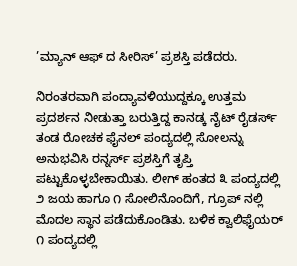’ಮ್ಯಾನ್ ಆಫ್ ದ ಸೀರಿಸ್’ ಪ್ರಶಸ್ತಿ ಪಡೆದರು.

ನಿರಂತರವಾಗಿ ಪಂದ್ಯಾವಳಿಯುದ್ದಕ್ಕೂ ಉತ್ತಮ ಪ್ರದರ್ಶನ ನೀಡುತ್ತಾ ಬರುತ್ತಿದ್ದ ಕಾನಡ್ಕ ನೈಟ್ ರೈಡರ್ಸ್ ತಂಡ ರೋಚಕ ಫೈನಲ್ ಪಂದ್ಯದಲ್ಲಿ ಸೋಲನ್ನು ಅನುಭವಿಸಿ ರನ್ನರ್ಸ್ ಪ್ರಶಸ್ತಿಗೆ ತೃಪ್ತಿ ಪಟ್ಟುಕೊಳ್ಳಬೇಕಾಯಿತು. ಲೀಗ್ ಹಂತದ ೩ ಪಂದ್ಯದಲ್ಲಿ ೨ ಜಯ ಹಾಗೂ ೧ ಸೋಲಿನೊಂದಿಗೆ, ಗ್ರೂಪ್ ನಲ್ಲಿ ಮೊದಲ ಸ್ಥಾನ ಪಡೆದುಕೊಂಡಿತು. ಬಳಿಕ ಕ್ವಾಲಿಫೈಯರ್ ೧ ಪಂದ್ಯದಲ್ಲಿ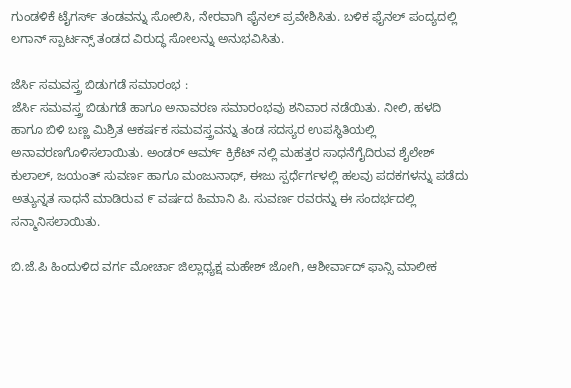ಗುಂಡಳಿಕೆ ಟೈಗರ್ಸ್ ತಂಡವನ್ನು ಸೋಲಿಸಿ, ನೇರವಾಗಿ ಫೈನಲ್ ಪ್ರವೇಶಿಸಿತು. ಬಳಿಕ ಫೈನಲ್ ಪಂದ್ಯದಲ್ಲಿ ಲಗಾನ್ ಸ್ಪಾರ್ಟನ್ಸ್ ತಂಡದ ವಿರುದ್ಧ ಸೋಲನ್ನು ಅನುಭವಿಸಿತು.

ಜೆರ್ಸಿ ಸಮವಸ್ತ್ರ ಬಿಡುಗಡೆ ಸಮಾರಂಭ :
ಜೆರ್ಸಿ ಸಮವಸ್ತ್ರ ಬಿಡುಗಡೆ ಹಾಗೂ ಅನಾವರಣ ಸಮಾರಂಭವು ಶನಿವಾರ ನಡೆಯಿತು. ನೀಲಿ, ಹಳದಿ ಹಾಗೂ ಬಿಳಿ ಬಣ್ಣ ಮಿಶ್ರಿತ ಆಕರ್ಷಕ ಸಮವಸ್ತ್ರವನ್ನು ತಂಡ ಸದಸ್ಯರ ಉಪಸ್ಥಿತಿಯಲ್ಲಿ ಅನಾವರಣಗೊಳಿಸಲಾಯಿತು. ಅಂಡರ್ ಆರ್ಮ್ ಕ್ರಿಕೆಟ್ ನಲ್ಲಿ ಮಹತ್ತರ ಸಾಧನೆಗೈದಿರುವ ಶೈಲೇಶ್ ಕುಲಾಲ್, ಜಯಂತ್ ಸುವರ್ಣ ಹಾಗೂ ಮಂಜುನಾಥ್, ಈಜು ಸ್ಪರ್ಧೆರ್ಗಳಲ್ಲಿ ಹಲವು ಪದಕಗಳನ್ನು ಪಡೆದು ಅತ್ಯುನ್ನತ ಸಾಧನೆ ಮಾಡಿರುವ ೯ ವರ್ಷದ ಹಿಮಾನಿ ಪಿ. ಸುವರ್ಣ ರವರನ್ನು ಈ ಸಂದರ್ಭದಲ್ಲಿ ಸನ್ಮಾನಿಸಲಾಯಿತು.

ಬಿ.ಜೆ.ಪಿ ಹಿಂದುಳಿದ ವರ್ಗ ಮೋರ್ಚಾ ಜಿಲ್ಲಾಧ್ಯಕ್ಷ ಮಹೇಶ್ ಜೋಗಿ, ಆಶೀರ್ವಾದ್ ಫಾನ್ಸಿ ಮಾಲೀಕ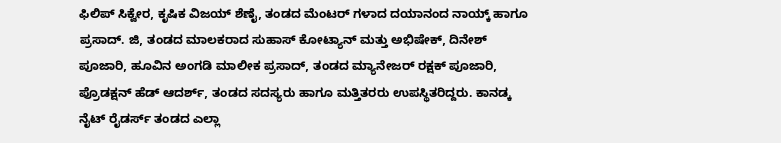ಫಿಲಿಪ್ ಸಿಕ್ವೇರ, ಕೃಷಿಕ ವಿಜಯ್ ಶೆಣೈ, ತಂಡದ ಮೆಂಟರ್ ಗಳಾದ ದಯಾನಂದ ನಾಯ್ಕ್ ಹಾಗೂ ಪ್ರಸಾದ್. ಜಿ, ತಂಡದ ಮಾಲಕರಾದ ಸುಹಾಸ್ ಕೋಟ್ಯಾನ್ ಮತ್ತು ಅಭಿಷೇಕ್, ದಿನೇಶ್ ಪೂಜಾರಿ, ಹೂವಿನ ಅಂಗಡಿ ಮಾಲೀಕ ಪ್ರಸಾದ್, ತಂಡದ ಮ್ಯಾನೇಜರ್ ರಕ್ಷಕ್ ಪೂಜಾರಿ, ಪ್ರೊಡಕ್ಷನ್ ಹೆಡ್ ಆದರ್ಶ್, ತಂಡದ ಸದಸ್ಯರು ಹಾಗೂ ಮತ್ತಿತರರು ಉಪಸ್ಥಿತರಿದ್ದರು. ಕಾನಡ್ಕ ನೈಟ್ ರೈಡರ್ಸ್ ತಂಡದ ಎಲ್ಲಾ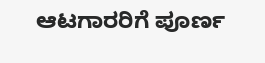ಆಟಗಾರರಿಗೆ ಪೂರ್ಣ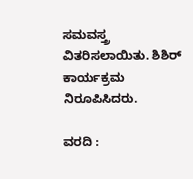ಸಮವಸ್ತ್ರ ವಿತರಿಸಲಾಯಿತು. ಶಿಶಿರ್ ಕಾರ್ಯಕ್ರಮ ನಿರೂಪಿಸಿದರು.

ವರದಿ :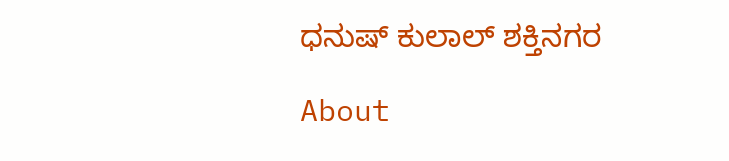ಧನುಷ್ ಕುಲಾಲ್ ಶಕ್ತಿನಗರ

About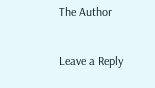The Author

Leave a Reply